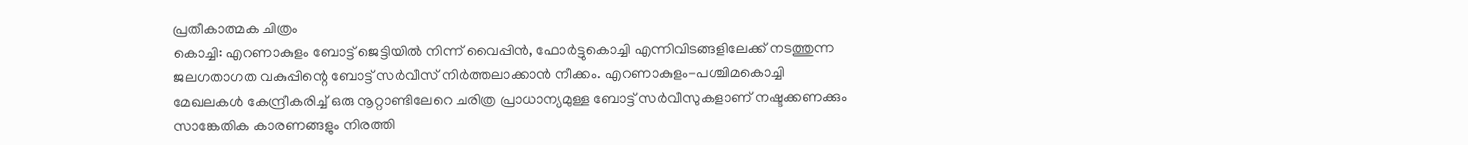പ്രതീകാത്മക ചിത്രം
കൊച്ചി: എറണാകുളം ബോട്ട് ജെട്ടിയിൽ നിന്ന് വൈപ്പിൻ, ഫോർട്ടുകൊച്ചി എന്നിവിടങ്ങളിലേക്ക് നടത്തുന്ന ജലഗതാഗത വകുപ്പിന്റെ ബോട്ട് സർവീസ് നിർത്തലാക്കാൻ നീക്കം. എറണാകുളം-പശ്ചിമകൊച്ചി മേഖലകൾ കേന്ദ്രീകരിച്ച് ഒരു നൂറ്റാണ്ടിലേറെ ചരിത്ര പ്രാധാന്യമുള്ള ബോട്ട് സർവീസുകളാണ് നഷ്ടക്കണക്കും സാങ്കേതിക കാരണങ്ങളും നിരത്തി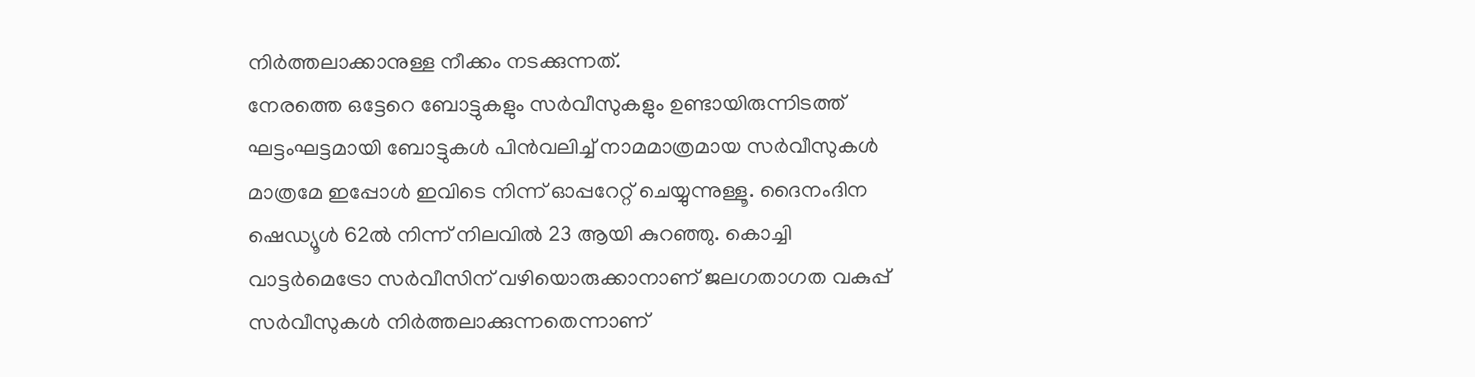നിർത്തലാക്കാനുള്ള നീക്കം നടക്കുന്നത്.
നേരത്തെ ഒട്ടേറെ ബോട്ടുകളും സർവീസുകളും ഉണ്ടായിരുന്നിടത്ത് ഘട്ടംഘട്ടമായി ബോട്ടുകൾ പിൻവലിച്ച് നാമമാത്രമായ സർവീസുകൾ മാത്രമേ ഇപ്പോൾ ഇവിടെ നിന്ന് ഓപ്പറേറ്റ് ചെയ്യുന്നുള്ളൂ. ദൈനംദിന ഷെഡ്യൂൾ 62ൽ നിന്ന് നിലവിൽ 23 ആയി കുറഞ്ഞു. കൊച്ചി വാട്ടർമെട്രോ സർവീസിന് വഴിയൊരുക്കാനാണ് ജലഗതാഗത വകുപ്പ് സർവീസുകൾ നിർത്തലാക്കുന്നതെന്നാണ്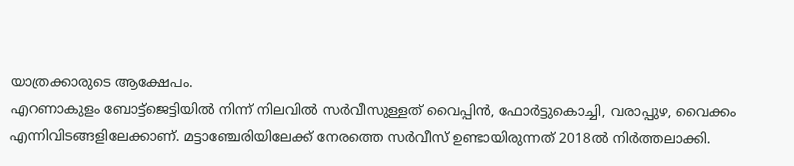യാത്രക്കാരുടെ ആക്ഷേപം.
എറണാകുളം ബോട്ട്ജെട്ടിയിൽ നിന്ന് നിലവിൽ സർവീസുള്ളത് വൈപ്പിൻ, ഫോർട്ടുകൊച്ചി, വരാപ്പുഴ, വൈക്കം എന്നിവിടങ്ങളിലേക്കാണ്. മട്ടാഞ്ചേരിയിലേക്ക് നേരത്തെ സർവീസ് ഉണ്ടായിരുന്നത് 2018ൽ നിർത്തലാക്കി.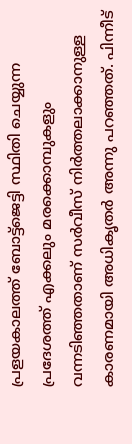പ്രളയകാലത്ത് ബോട്ട്ജെട്ടി സ്ഥിതി ചെയ്യുന്ന പ്രദേശത്ത് എക്കലും മരക്കൊമ്പുകളും വന്നടിഞ്ഞതാണ് സർവീസ് നിർത്തലാക്കാനുള്ള കാരണമായി അധികൃതർ അന്നു പറഞ്ഞത്. പിന്നീട്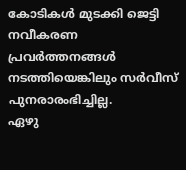കോടികൾ മുടക്കി ജെട്ടി നവീകരണ പ്രവർത്തനങ്ങൾ നടത്തിയെങ്കിലും സർവീസ് പുനരാരംഭിച്ചില്ല.
ഏഴു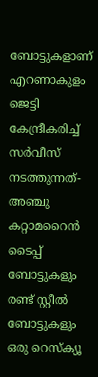ബോട്ടുകളാണ് എറണാകുളം ജെട്ടി കേന്ദ്രീകരിച്ച് സർവീസ് നടത്തുന്നത്-അഞ്ചു കറ്റാമറൈൻ ടൈപ്പ് ബോട്ടുകളും രണ്ട് സ്റ്റീൽ ബോട്ടുകളും ഒരു റെസ്ക്യൂ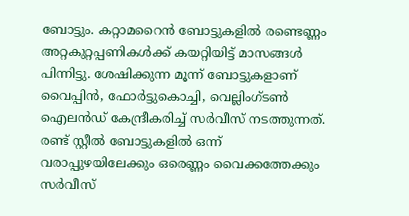ബോട്ടും. കറ്റാമറൈൻ ബോട്ടുകളിൽ രണ്ടെണ്ണം അറ്റകുറ്റപ്പണികൾക്ക് കയറ്റിയിട്ട് മാസങ്ങൾ പിന്നിട്ടു. ശേഷിക്കുന്ന മൂന്ന് ബോട്ടുകളാണ് വൈപ്പിൻ, ഫോർട്ടുകൊച്ചി, വെല്ലിംഗ്ടൺ ഐലൻഡ് കേന്ദ്രീകരിച്ച് സർവീസ് നടത്തുന്നത്. രണ്ട് സ്റ്റീൽ ബോട്ടുകളിൽ ഒന്ന് വരാപ്പുഴയിലേക്കും ഒരെണ്ണം വൈക്കത്തേക്കും സർവീസ്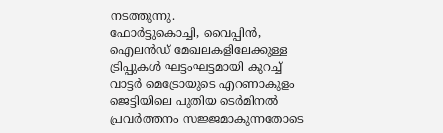നടത്തുന്നു.
ഫോർട്ടുകൊച്ചി, വൈപ്പിൻ, ഐലൻഡ് മേഖലകളിലേക്കുള്ള ട്രിപ്പുകൾ ഘട്ടംഘട്ടമായി കുറച്ച് വാട്ടർ മെട്രോയുടെ എറണാകുളം ജെട്ടിയിലെ പുതിയ ടെർമിനൽ പ്രവർത്തനം സജ്ജമാകുന്നതോടെ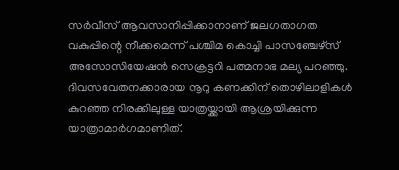സർവീസ് ആവസാനിപ്പിക്കാനാണ് ജലഗതാഗത വകുപ്പിന്റെ നീക്കമെന്ന് പശ്ചിമ കൊച്ചി പാസഞ്ചേഴ്സ് അസോസിയേഷൻ സെക്രട്ടറി പത്മനാഭ മല്യ പറഞ്ഞു.
ദിവസവേതനക്കാരായ നൂറു കണക്കിന് തൊഴിലാളികൾ കുറഞ്ഞ നിരക്കിലുള്ള യാത്രയ്ക്കായി ആശ്രയിക്കുന്ന യാത്രാമാർഗമാണിത്.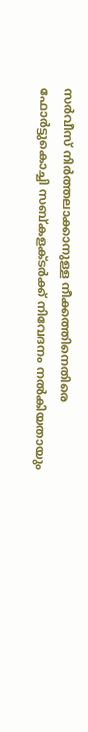സർവീസ് നിർത്തലാക്കാനുള്ള നീക്കത്തിനെതിരെ ഫോർട്ടുകൊച്ചി സബ്കളക്ടർക്ക് നിവേദനം നൽകിയതായും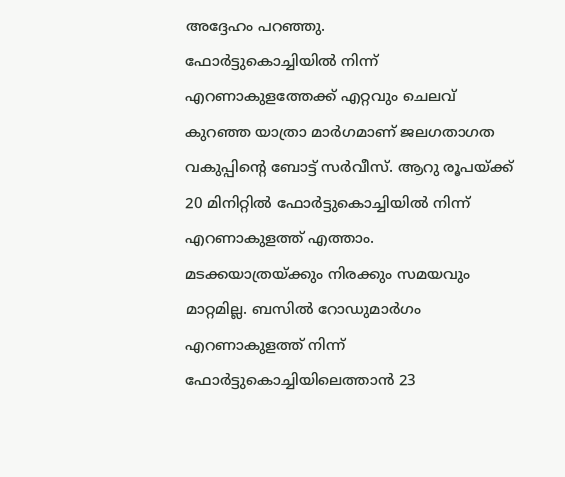അദ്ദേഹം പറഞ്ഞു.
ഫോർട്ടുകൊച്ചിയിൽ നിന്ന് എറണാകുളത്തേക്ക് എറ്റവും ചെലവ് കുറഞ്ഞ യാത്രാ മാർഗമാണ് ജലഗതാഗത വകുപ്പിന്റെ ബോട്ട് സർവീസ്. ആറു രൂപയ്ക്ക് 20 മിനിറ്റിൽ ഫോർട്ടുകൊച്ചിയിൽ നിന്ന് എറണാകുളത്ത് എത്താം.
മടക്കയാത്രയ്ക്കും നിരക്കും സമയവും മാറ്റമില്ല. ബസിൽ റോഡുമാർഗം എറണാകുളത്ത് നിന്ന് ഫോർട്ടുകൊച്ചിയിലെത്താൻ 23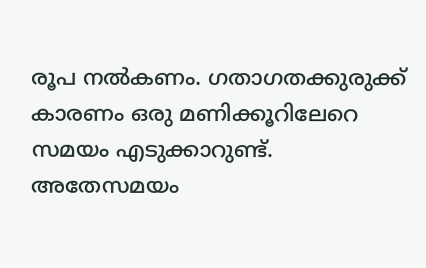രൂപ നൽകണം. ഗതാഗതക്കുരുക്ക് കാരണം ഒരു മണിക്കൂറിലേറെ സമയം എടുക്കാറുണ്ട്.
അതേസമയം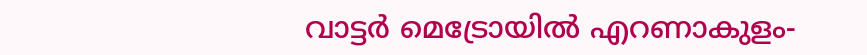വാട്ടർ മെട്രോയിൽ എറണാകുളം-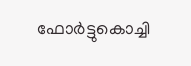ഫോർട്ടുകൊച്ചി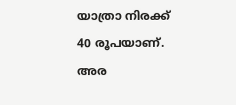യാത്രാ നിരക്ക് 40 രൂപയാണ്. അര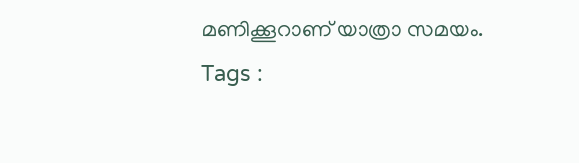മണിക്കൂറാണ് യാത്രാ സമയം.
Tags :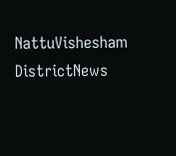NattuVishesham DistrictNews